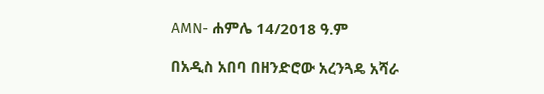AMN- ሐምሌ 14/2018 ዓ.ም

በአዲስ አበባ በዘንድሮው አረንጓዴ አሻራ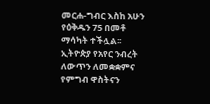መርሐ-ግብር እስከ አሁን የዕቅዱን 75 በመቶ ማሳካት ተችሏል፡፡
ኢትዮጵያ የአየር ንብረት ለውጥን ለመቋቋምና የምግብ ዋስትናን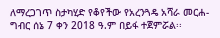ለማረጋገጥ ስታካሂድ የቆየችው የአረንጓዴ አሻራ መርሐ-ግብር ሰኔ 7 ቀን 2018 ዓ.ም በይፋ ተጀምሯል፡፡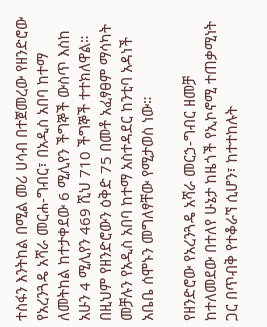ተስፋን እንትከል በሚል መሪ ሀሳብ በተጀመረው የዘንድሮው የአረንጓዴ አሻራ መርሐ-ግብር፣ በአዲስ አበባ ከተማ ለመትከል ከተታቀደው 6 ሚሊየን ችግኞች ውስጥ እስከ አሁን 4 ሚሊየን 469 ሺህ 710 ችግኞች ተተክለዋል።
በዚህም የዘንድሮውን ዕቅድ 75 በመቶ አፈፃፀም ማሳካት መቻሉን የአዲስ አበባ ከተማ አስተዳደር ከንቲባ አዳነች አቤቤ ሰሞኑን መግለፃቸው የሚታወስ ነው።

የዘንድሮው የአረንጓዴ አሻራ መርኃ-ግብር ዘመቻ ከተለመደው በተለየ ሁኔታ ከዜጎች የኢኮኖሚ ተጠቃሚነት ጋር በጥብቅ የተቆራኘ ሲሆን፣ ከተተከሉት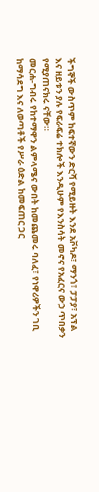ችግኞች ውስጥም ከፍተኛውን ድርሻ የሚይዙት እንደ አቮካዶ፣ ማንጎ፣ ፓፓያ፣ አፕል እና ዘይቱን ያሉ የፍራፍሬ ተክሎች እንዲሁም የእንስሳት መኖና የአፈርና ውኃ ጥበቃን የሚያጠናክሩ ናቸው።
መርሐ-ግብሩ የከተማዋን ልምላሜና ውበት ከመጨመሩ ባለፈ፣ የነዋሪዎችን ገቢ ከማሳደግ እና ለወጣቶች የሥራ ዕድል ከመፍጠር ጋር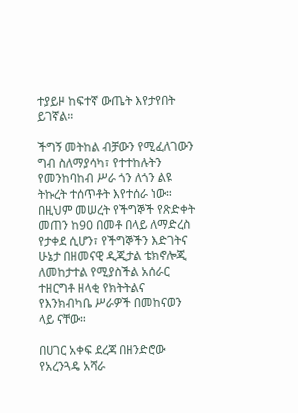ተያይዞ ከፍተኛ ውጤት እየታየበት ይገኛል።

ችግኝ መትከል ብቻውን የሚፈለገውን ግብ ስለማያሳካ፣ የተተከሉትን የመንከባከብ ሥራ ጎን ለጎን ልዩ ትኩረት ተሰጥቶት እየተሰራ ነው።
በዚህም መሠረት የችግኞች የጽድቀት መጠን ከ90 በመቶ በላይ ለማድረስ የታቀደ ሲሆን፣ የችግኞችን እድገትና ሁኔታ በዘመናዊ ዲጂታል ቴክኖሎጂ ለመከታተል የሚያስችል አሰራር ተዘርግቶ ዘላቂ የክትትልና የእንክብካቤ ሥራዎች በመከናወን ላይ ናቸው።

በሀገር አቀፍ ደረጃ በዘንድሮው የአረንጓዴ አሻራ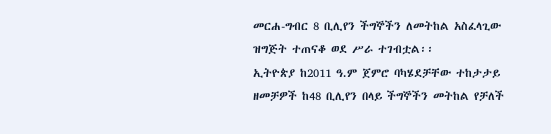መርሐ-ግብር 8 ቢሊየን ችግኞችን ለመትከል አስፈላጊው ዝግጅት ተጠናቆ ወደ ሥራ ተገብቷል፡፡
ኢትዮጵያ ከ2011 ዓ.ም ጀምሮ ባካሄደቻቸው ተከታታይ ዘመቻዎች ከ48 ቢሊየን በላይ ችግኞችን መትከል የቻለች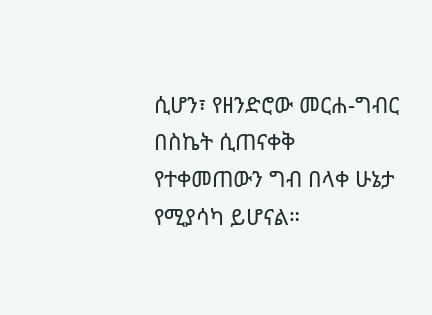ሲሆን፣ የዘንድሮው መርሐ-ግብር በስኬት ሲጠናቀቅ የተቀመጠውን ግብ በላቀ ሁኔታ የሚያሳካ ይሆናል።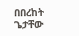በበረከት ጌታቸው